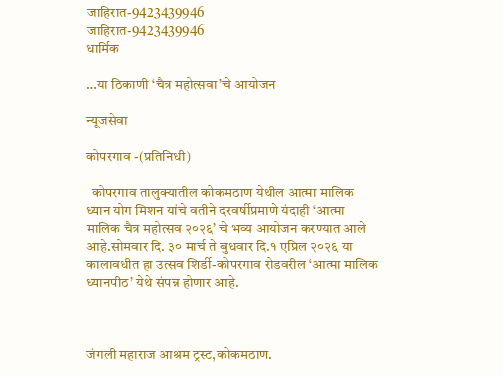जाहिरात-9423439946
जाहिरात-9423439946
धार्मिक

…या ठिकाणी ‘चैत्र महोत्सवा’चे आयोजन

न्यूजसेवा

कोपरगाव -(प्रतिनिधी)

  कोपरगाव तालुक्यातील कोकमठाण येथील आत्मा मालिक ध्यान योग मिशन यांचे वतीने दरवर्षीप्रमाणे यंदाही ‘आत्मा मालिक चैत्र महोत्सव २०२६’ चे भव्य आयोजन करण्यात आले आहे.सोमवार दि. ३० मार्च ते बुधवार दि.१ एप्रिल २०२६ या कालावधीत हा उत्सव शिर्डी-कोपरगाव रोडवरील ‘आत्मा मालिक ध्यानपीठ’ येथे संपन्न होणार आहे.



जंगली महाराज आश्रम ट्रस्ट,कोकमठाण.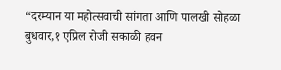“दरम्यान या महोत्सवाची सांगता आणि पालखी सोहळा बुधवार,१ एप्रिल रोजी सकाळी हवन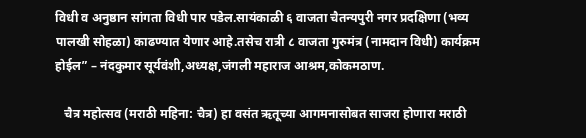विधी व अनुष्ठान सांगता विधी पार पडेल.सायंकाळी ६ वाजता चैतन्यपुरी नगर प्रदक्षिणा (भव्य पालखी सोहळा) काढण्यात येणार आहे.तसेच रात्री ८ वाजता गुरुमंत्र (नामदान विधी) कार्यक्रम होईल” – नंदकुमार सूर्यवंशी,अध्यक्ष,जंगली महाराज आश्रम,कोकमठाण.

   चैत्र महोत्सव (मराठी महिना: चैत्र) हा वसंत ऋतूच्या आगमनासोबत साजरा होणारा मराठी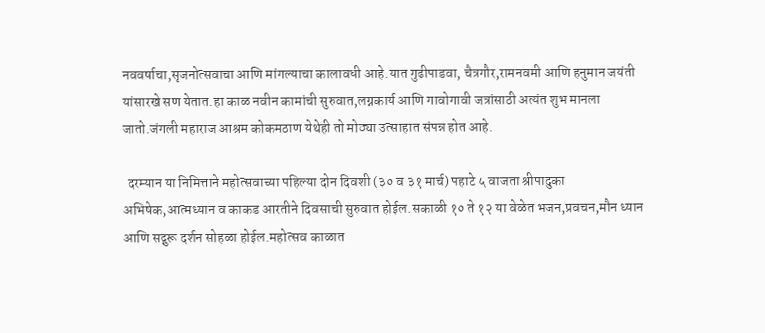नववर्षाचा,सृजनोत्सवाचा आणि मांगल्याचा कालावधी आहे.यात गुढीपाडवा, चैत्रगौर,रामनवमी आणि हनुमान जयंती यांसारखे सण येतात.हा काळ नवीन कामांची सुरुवात,लग्नकार्य आणि गावोगावी जत्रांसाठी अत्यंत शुभ मानला जातो.जंगली महाराज आश्रम कोकमठाण येथेही तो मोठ्या उत्साहात संपन्न होत आहे.

  दरम्यान या निमित्ताने महोत्सवाच्या पहिल्या दोन दिवशी (३० व ३१ मार्च) पहाटे ५ वाजता श्रीपादुका अभिषेक,आत्मध्यान व काकड आरतीने दिवसाची सुरुवात होईल.सकाळी १० ते १२ या वेळेत भजन,प्रवचन,मौन ध्यान आणि सद्गुरू दर्शन सोहळा होईल.महोत्सव काळात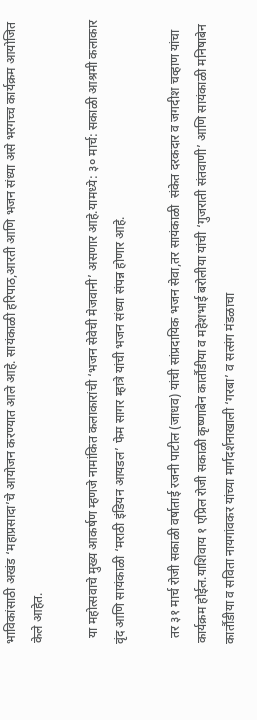भाविकांसाठी अखंड ‘महाप्रसादा’चे आयोजन करण्यात आले आहे. सायंकाळी हरिपाठ,आरती आणि भजन संध्या असे भरगच्च कार्यक्रम आयोजित केले आहेत.

  या महोत्सवाचे मुख्य आकर्षण म्हणजे नामांकित कलाकारांची ‘भजन सेवेची मेजवानी’ असणार आहे.यामध्ये: ३० मार्च: सकाळी आश्रमी कलाकार वृंद आणि सायंकाळी ‘मराठी इंडियन आयडल’ फेम सागर म्हात्रे यांची भजन संध्या संपन्न होणार आहे.

  तर ३१ मार्च रोजी सकाळी वर्षाताई रजनी पाटील (जाधव) यांची सांप्रदायिक भजन सेवा,तर सायंकाळी  संकेत दरकदार व जगदीश चव्हाण यांचा कार्यक्रम होईल.याशिवाय १ एप्रिल रोजी सकाळी कृष्णाबेन कार्तौडीया व महेशभाई बरोलीया यांची ‘गुजराती संतवाणी’ आणि सायंकाळी मनिषाबेन कार्तौडीया व सविता नायगांवकर यांच्या मार्गदर्शनाखाली ‘गरबा’ व सत्संग मंडळाचा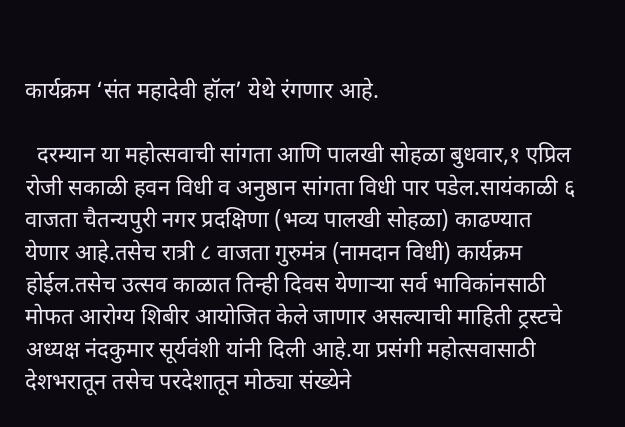कार्यक्रम ‘संत महादेवी हॉल’ येथे रंगणार आहे.

  दरम्यान या महोत्सवाची सांगता आणि पालखी सोहळा बुधवार,१ एप्रिल रोजी सकाळी हवन विधी व अनुष्ठान सांगता विधी पार पडेल.सायंकाळी ६ वाजता चैतन्यपुरी नगर प्रदक्षिणा (भव्य पालखी सोहळा) काढण्यात येणार आहे.तसेच रात्री ८ वाजता गुरुमंत्र (नामदान विधी) कार्यक्रम होईल.तसेच उत्सव काळात तिन्ही दिवस येणाऱ्या सर्व भाविकांनसाठी मोफत आरोग्य शिबीर आयोजित केले जाणार असल्याची माहिती ट्रस्टचे अध्यक्ष नंदकुमार सूर्यवंशी यांनी दिली आहे.या प्रसंगी महोत्सवासाठी देशभरातून तसेच परदेशातून मोठ्या संख्येने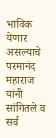भाविक येणार असल्याचे परमानंद महाराज यांनी सांगितले व सर्व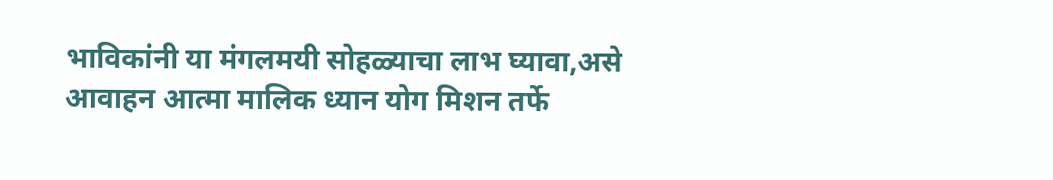भाविकांनी या मंगलमयी सोहळ्याचा लाभ घ्यावा,असे आवाहन आत्मा मालिक ध्यान योग मिशन तर्फे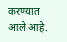करण्यात आले आहे.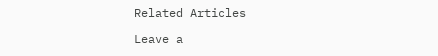Related Articles

Leave a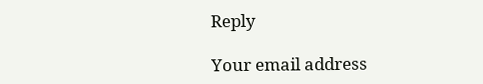Reply

Your email address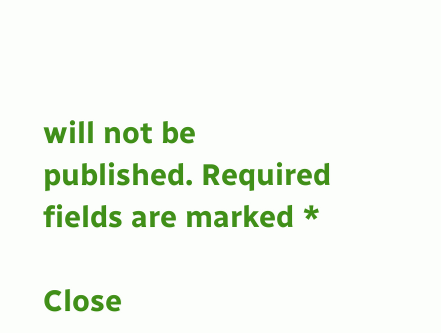will not be published. Required fields are marked *

Close